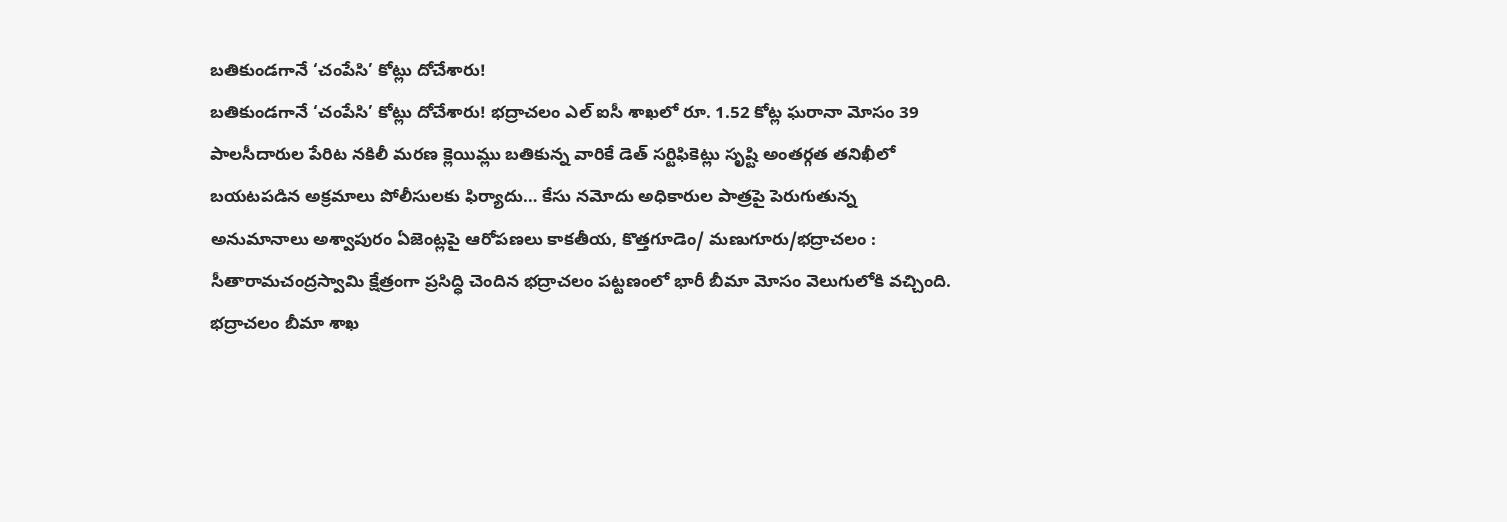బతికుండగానే ‘చంపేసి’ కోట్లు దోచేశారు!
బతికుండగానే ‘చంపేసి’ కోట్లు దోచేశారు! భద్రాచలం ఎల్ ఐసీ శాఖలో రూ. 1.52 కోట్ల ఘరానా మోసం 39 పాలసీదారుల పేరిట నకిలీ మరణ క్లెయిమ్లు బతికున్న వారికే డెత్ సర్టిఫికెట్లు సృష్టి అంతర్గత తనిఖీలో బయటపడిన అక్రమాలు పోలీసులకు ఫిర్యాదు… కేసు నమోదు అధికారుల పాత్రపై పెరుగుతున్న అనుమానాలు అశ్వాపురం ఏజెంట్లపై ఆరోపణలు కాకతీయ, కొత్తగూడెం/ మణుగూరు/భద్రాచలం : సీతారామచంద్రస్వామి క్షేత్రంగా ప్రసిద్ధి చెందిన భద్రాచలం పట్టణంలో భారీ బీమా మోసం వెలుగులోకి వచ్చింది. భద్రాచలం బీమా శాఖ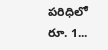పరిధిలో రూ. 1...